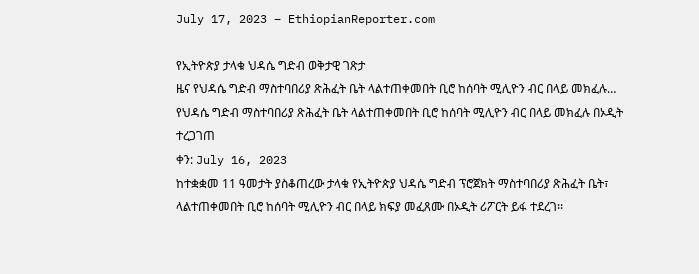July 17, 2023 – EthiopianReporter.com

የኢትዮጵያ ታላቁ ህዳሴ ግድብ ወቅታዊ ገጽታ
ዜና የህዳሴ ግድብ ማስተባበሪያ ጽሕፈት ቤት ላልተጠቀመበት ቢሮ ከሰባት ሚሊዮን ብር በላይ መክፈሉ…
የህዳሴ ግድብ ማስተባበሪያ ጽሕፈት ቤት ላልተጠቀመበት ቢሮ ከሰባት ሚሊዮን ብር በላይ መክፈሉ በኦዲት ተረጋገጠ
ቀን: July 16, 2023
ከተቋቋመ 11 ዓመታት ያስቆጠረው ታላቁ የኢትዮጵያ ህዳሴ ግድብ ፕሮጀክት ማስተባበሪያ ጽሕፈት ቤት፣ ላልተጠቀመበት ቢሮ ከሰባት ሚሊዮን ብር በላይ ክፍያ መፈጸሙ በኦዲት ሪፖርት ይፋ ተደረገ፡፡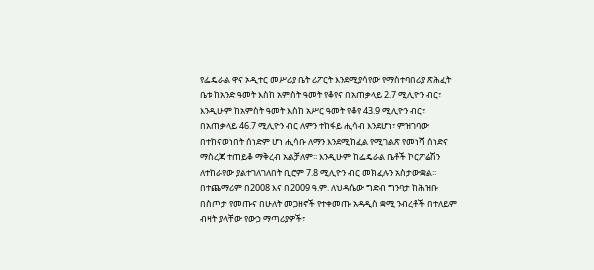የፌዴራል ዋና ኦዲተር መሥሪያ ቤት ሪፖርት እንደሚያሳየው የማስተባበሪያ ጽሕፈት ቤቱ ከአንድ ዓመት እስከ አምስት ዓመት የቆየና በአጠቃላይ 2.7 ሚሊዮን ብር፣ እንዲሁም ከአምስት ዓመት እስከ አሥር ዓመት የቆየ 43.9 ሚሊዮን ብር፣ በአጠቃላይ 46.7 ሚሊዮን ብር ለምን ተከፋይ ሒሳብ እንደሆነ፣ ምዝገባው በተከናወነበት ሰነድም ሆነ ሒሳቡ ለማን እንደሚከፈል የሚገልጽ የመነሻ ሰነድና ማስረጃ ተጠይቆ ማቅረብ አልቻለም፡፡ እንዲሁም ከፌዴራል ቤቶች ኮርፖሬሽን ለተከራየው ያልተገለገለበት ቢሮም 7.8 ሚሊዮን ብር መክፈሉን አስታውቋል፡፡
በተጨማሪም በ2008 እና በ2009 ዓ.ም. ለህዳሴው ግድብ ግንባታ ከሕዝቡ በስጦታ የመጡና በሁለት መጋዘኖች የተቀመጡ አዳዲስ ቋሚ ንብረቶች በተለይም ብዛት ያላቸው የውኃ ማጣሪያዎች፣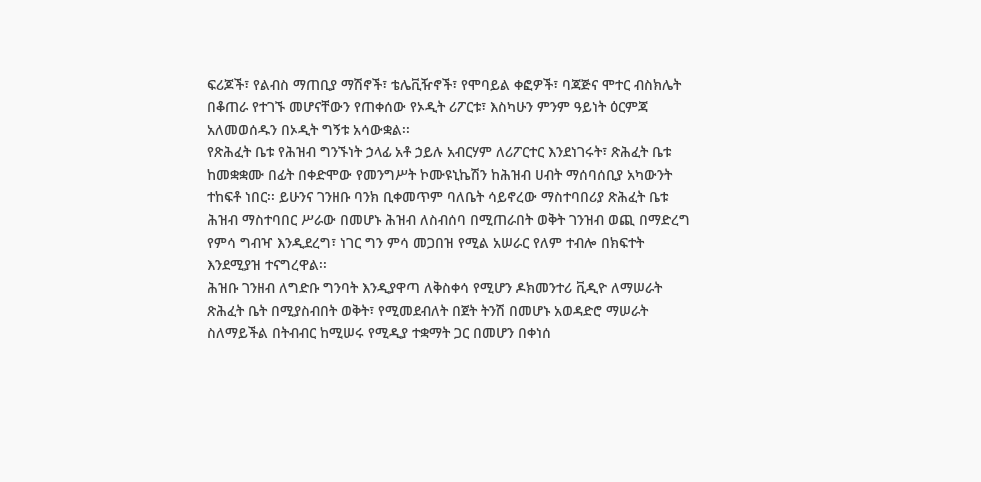ፍሪጆች፣ የልብስ ማጠቢያ ማሽኖች፣ ቴሌቪዥኖች፣ የሞባይል ቀፎዎች፣ ባጃጅና ሞተር ብስክሌት በቆጠራ የተገኙ መሆናቸውን የጠቀሰው የኦዲት ሪፖርቱ፣ እስካሁን ምንም ዓይነት ዕርምጃ አለመወሰዱን በኦዲት ግኝቱ አሳውቋል፡፡
የጽሕፈት ቤቱ የሕዝብ ግንኙነት ኃላፊ አቶ ኃይሉ አብርሃም ለሪፖርተር እንደነገሩት፣ ጽሕፈት ቤቱ ከመቋቋሙ በፊት በቀድሞው የመንግሥት ኮሙዩኒኬሽን ከሕዝብ ሀብት ማሰባሰቢያ አካውንት ተከፍቶ ነበር፡፡ ይሁንና ገንዘቡ ባንክ ቢቀመጥም ባለቤት ሳይኖረው ማስተባበሪያ ጽሕፈት ቤቱ ሕዝብ ማስተባበር ሥራው በመሆኑ ሕዝብ ለስብሰባ በሚጠራበት ወቅት ገንዝብ ወጪ በማድረግ የምሳ ግብዣ እንዲደረግ፣ ነገር ግን ምሳ መጋበዝ የሚል አሠራር የለም ተብሎ በክፍተት እንደሚያዝ ተናግረዋል፡፡
ሕዝቡ ገንዘብ ለግድቡ ግንባት እንዲያዋጣ ለቅስቀሳ የሚሆን ዶክመንተሪ ቪዲዮ ለማሠራት ጽሕፈት ቤት በሚያስብበት ወቅት፣ የሚመደብለት በጀት ትንሽ በመሆኑ አወዳድሮ ማሠራት ስለማይችል በትብብር ከሚሠሩ የሚዲያ ተቋማት ጋር በመሆን በቀነሰ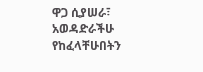ዋጋ ሲያሠራ፣ አወዳድራችሁ የከፈላቸሁበትን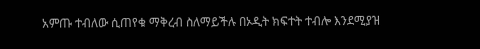አምጡ ተብለው ሲጠየቁ ማቅረብ ስለማይችሉ በኦዲት ክፍተት ተብሎ እንደሚያዝ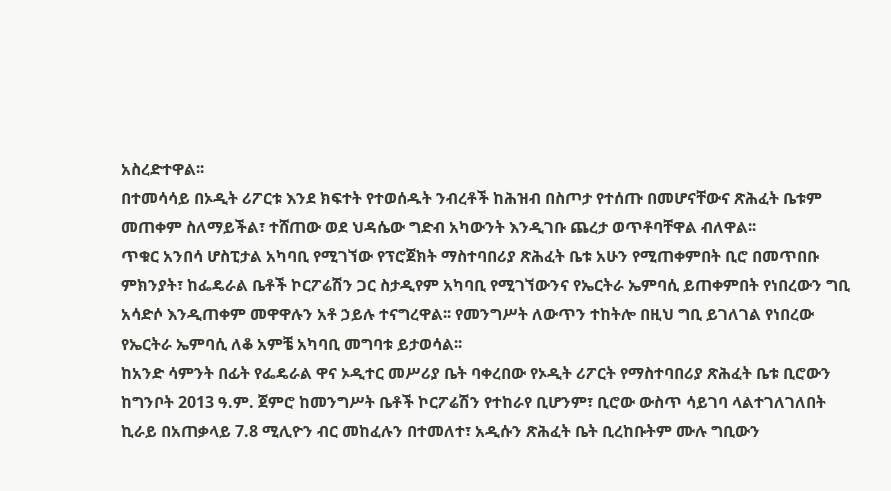አስረድተዋል፡፡
በተመሳሳይ በኦዲት ሪፖርቱ እንደ ክፍተት የተወሰዱት ንብረቶች ከሕዝብ በስጦታ የተሰጡ በመሆናቸውና ጽሕፈት ቤቱም መጠቀም ስለማይችል፣ ተሸጠው ወደ ህዳሴው ግድብ አካውንት እንዲገቡ ጨረታ ወጥቶባቸዋል ብለዋል፡፡
ጥቁር አንበሳ ሆስፒታል አካባቢ የሚገኘው የፕሮጀክት ማስተባበሪያ ጽሕፈት ቤቱ አሁን የሚጠቀምበት ቢሮ በመጥበቡ ምክንያት፣ ከፌዴራል ቤቶች ኮርፖሬሽን ጋር ስታዲየም አካባቢ የሚገኘውንና የኤርትራ ኤምባሲ ይጠቀምበት የነበረውን ግቢ አሳድሶ እንዲጠቀም መዋዋሉን አቶ ኃይሉ ተናግረዋል፡፡ የመንግሥት ለውጥን ተከትሎ በዚህ ግቢ ይገለገል የነበረው የኤርትራ ኤምባሲ ለቆ አምቼ አካባቢ መግባቱ ይታወሳል፡፡
ከአንድ ሳምንት በፊት የፌዴራል ዋና ኦዲተር መሥሪያ ቤት ባቀረበው የኦዲት ሪፖርት የማስተባበሪያ ጽሕፈት ቤቱ ቢሮውን ከግንቦት 2013 ዓ.ም. ጀምሮ ከመንግሥት ቤቶች ኮርፖሬሽን የተከራየ ቢሆንም፣ ቢሮው ውስጥ ሳይገባ ላልተገለገለበት ኪራይ በአጠቃላይ 7.8 ሚሊዮን ብር መከፈሉን በተመለተ፣ አዲሱን ጽሕፈት ቤት ቢረከቡትም ሙሉ ግቢውን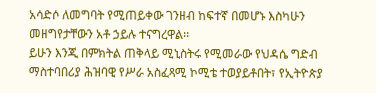አሳድሶ ለመግባት የሚጠይቀው ገንዘብ ከፍተኛ በመሆኑ እስካሁን መዘግየታቸውን አቶ ኃይሉ ተናግረዋል፡፡
ይሁን እንጂ በምክትል ጠቅላይ ሚኒስትሩ የሚመራው የህዳሴ ግድብ ማስተባበሪያ ሕዝባዊ የሥራ አስፈጻሚ ኮሚቴ ተወያይቶበት፣ የኢትዮጵያ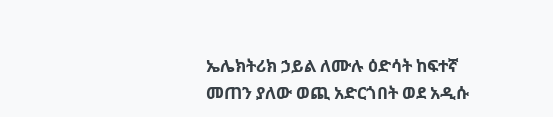ኤሌክትሪክ ኃይል ለሙሉ ዕድሳት ከፍተኛ መጠን ያለው ወጪ አድርጎበት ወደ አዲሱ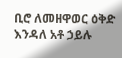ቢሮ ለመዘዋወር ዕቅድ እንዳለ አቶ ኃይሉ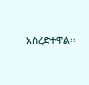አስረድተዋል፡፡